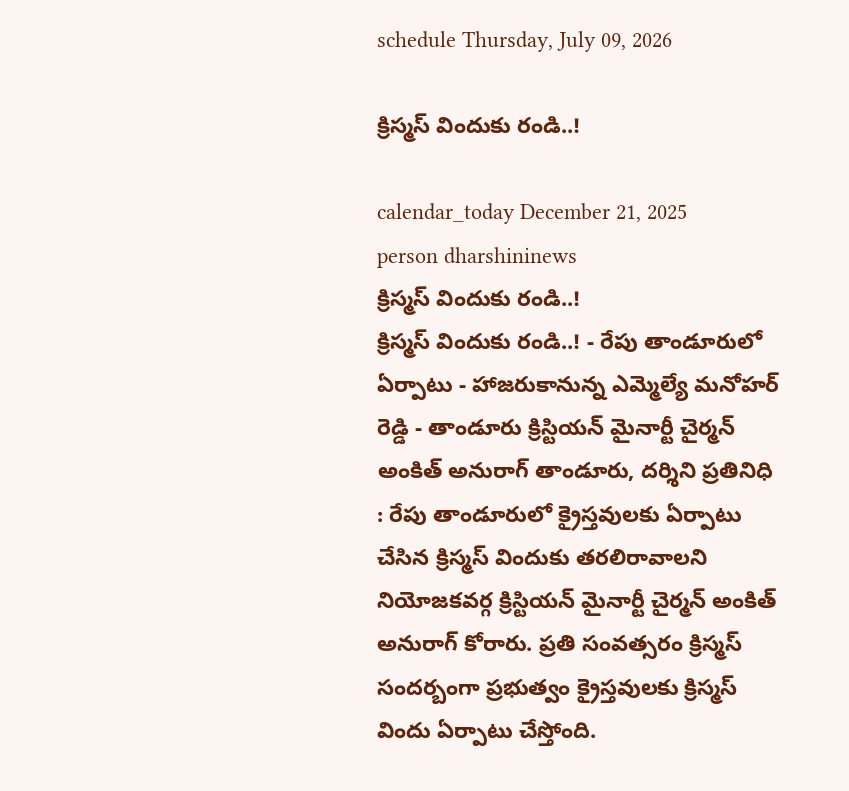schedule Thursday, July 09, 2026

క్రిస్మస్ విందుకు రండి..!

calendar_today December 21, 2025
person dharshininews
క్రిస్మస్ విందుకు రండి..!
క్రిస్మస్ విందుకు రండి..! - రేపు తాండూరులో ఏర్పాటు - హాజరుకానున్న ఎమ్మెల్యే మనోహర్ రెడ్డి - తాండూరు క్రిస్టియన్ మైనార్టీ చైర్మన్ అంకిత్ అనురాగ్ తాండూరు, దర్శిని ప్రతినిధి : రేపు తాండూరులో క్రైస్తవులకు ఏర్పాటు చేసిన క్రిస్మస్ విందుకు తరలిరావాలని నియోజకవర్గ క్రిస్టియన్ మైనార్టీ చైర్మన్ అంకిత్ అనురాగ్ కోరారు. ప్రతి సంవత్సరం క్రిస్మస్ సందర్బంగా ప్రభుత్వం క్రైస్తవులకు క్రిస్మస్ విందు ఏర్పాటు చేస్తోంది.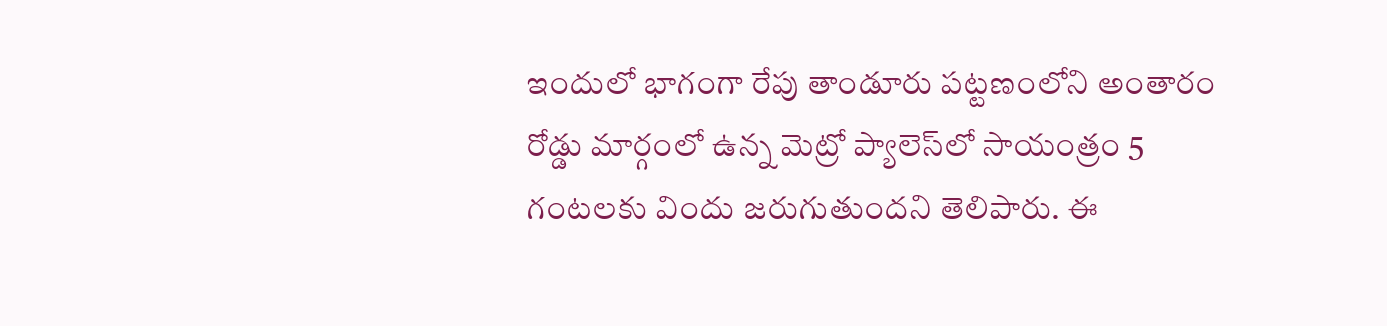ఇందులో భాగంగా రేపు తాండూరు పట్టణంలోని అంతారం రోడ్డు మార్గంలో ఉన్న మెట్రో ప్యాలెస్‌లో సాయంత్రం 5 గంటలకు విందు జరుగుతుందని తెలిపారు. ఈ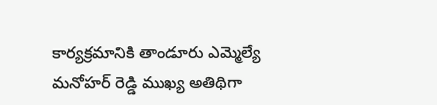కార్యక్రమానికి తాండూరు ఎమ్మెల్యే మనోహర్ రెడ్డి ముఖ్య అతిథిగా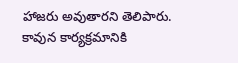హాజరు అవుతారని తెలిపారు. కావున కార్యక్రమానికి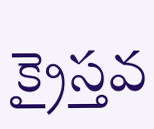క్రైస్తవ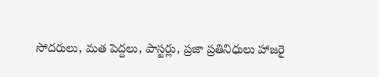సోదరులు, మత పెద్దలు, పాస్టర్లు, ప్రజా ప్రతినిధులు హాజరై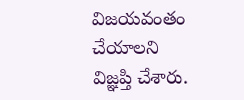విజయవంతం చేయాలని విజ్ఞప్తి చేశారు.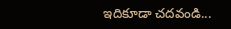ఇదికూడా చదవండి...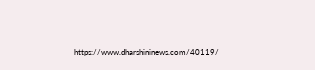https://www.dharshininews.com/40119/